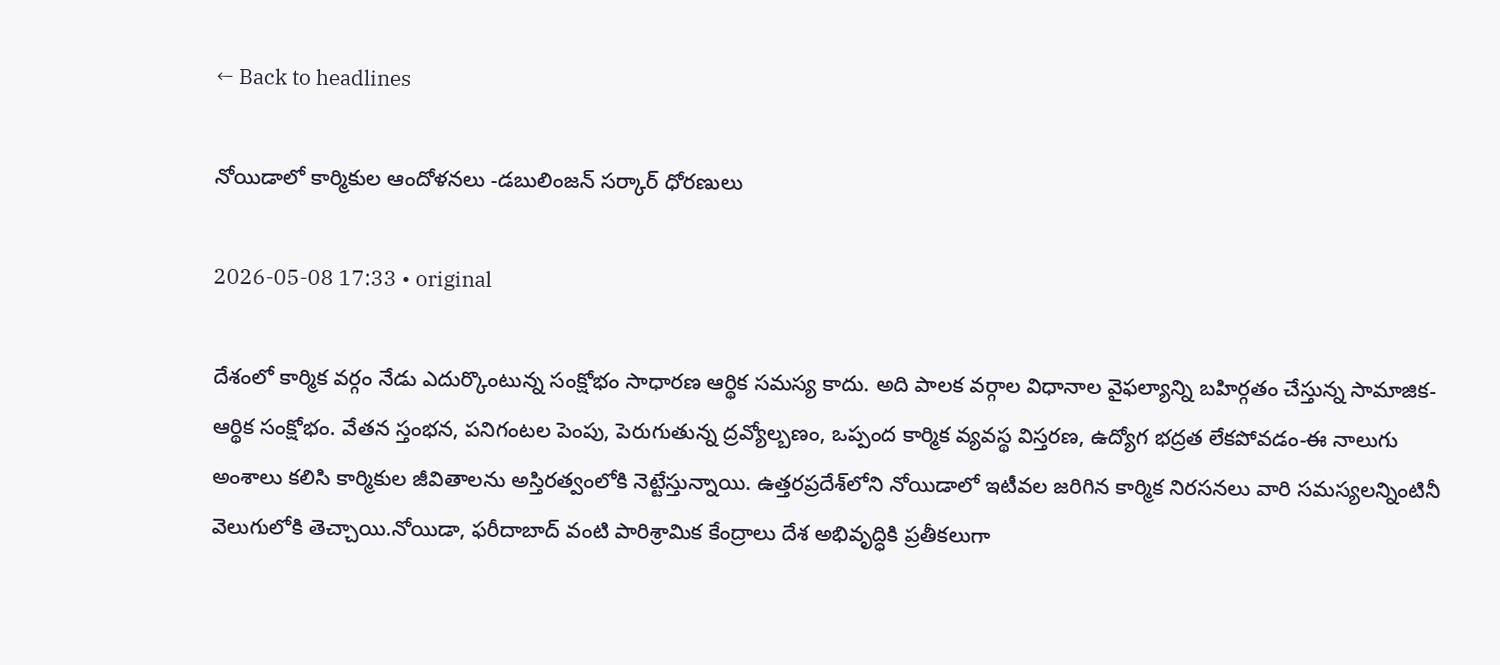← Back to headlines

నోయిడాలో కార్మికుల ఆందోళనలు -డబులింజన్‌ సర్కార్‌ ధోరణులు

2026-05-08 17:33 • original

దేశంలో కార్మిక వర్గం నేడు ఎదుర్కొంటున్న సంక్షోభం సాధారణ ఆర్థిక సమస్య కాదు. అది పాలక వర్గాల విధానాల వైఫల్యాన్ని బహిర్గతం చేస్తున్న సామాజిక-ఆర్థిక సంక్షోభం. వేతన స్తంభన, పనిగంటల పెంపు, పెరుగుతున్న ద్రవ్యోల్బణం, ఒప్పంద కార్మిక వ్యవస్థ విస్తరణ, ఉద్యోగ భద్రత లేకపోవడం-ఈ నాలుగు అంశాలు కలిసి కార్మికుల జీవితాలను అస్తిరత్వంలోకి నెట్టేస్తున్నాయి. ఉత్తరప్రదేశ్‌లోని నోయిడాలో ఇటీవల జరిగిన కార్మిక నిరసనలు వారి సమస్యలన్నింటినీ వెలుగులోకి తెచ్చాయి.నోయిడా, ఫరీదాబాద్ వంటి పారిశ్రామిక కేంద్రాలు దేశ అభివృద్ధికి ప్రతీకలుగా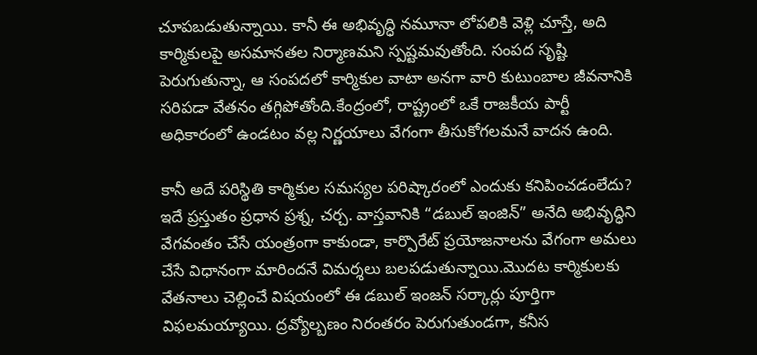చూపబడుతున్నాయి. కానీ ఈ అభివృద్ధి నమూనా లోపలికి వెళ్లి చూస్తే, అది కార్మికులపై అసమానతల నిర్మాణమని స్పష్టమవుతోంది. సంపద సృష్టి పెరుగుతున్నా, ఆ సంపదలో కార్మికుల వాటా అనగా వారి కుటుంబాల జీవనానికి సరిపడా వేతనం తగ్గిపోతోంది.కేంద్రంలో, రాష్ట్రంలో ఒకే రాజకీయ పార్టీ అధికారంలో ఉండటం వల్ల నిర్ణయాలు వేగంగా తీసుకోగలమనే వాదన ఉంది.

కానీ అదే పరిస్థితి కార్మికుల సమస్యల పరిష్కారంలో ఎందుకు కనిపించడంలేదు? ఇదే ప్రస్తుతం ప్రధాన ప్రశ్న, చర్చ. వాస్తవానికి “డబుల్ ఇంజిన్” అనేది అభివృద్ధిని వేగవంతం చేసే యంత్రంగా కాకుండా, కార్పొరేట్ ప్రయోజనాలను వేగంగా అమలు చేసే విధానంగా మారిందనే విమర్శలు బలపడుతున్నాయి.మొదట కార్మికులకు వేతనాలు చెల్లించే విషయంలో ఈ డబుల్ ఇంజన్ సర్కార్లు పూర్తిగా విఫలమయ్యాయి. ద్రవ్యోల్బణం నిరంతరం పెరుగుతుండగా, కనీస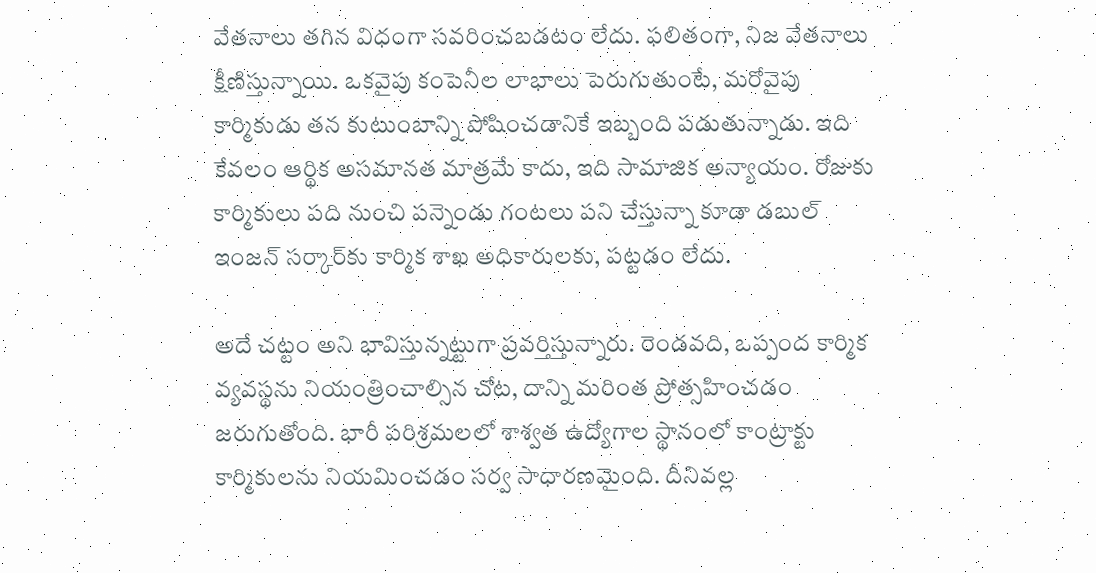వేతనాలు తగిన విధంగా సవరించబడటం లేదు. ఫలితంగా, నిజ వేతనాలు క్షీణిస్తున్నాయి. ఒకవైపు కంపెనీల లాభాలు పెరుగుతుంటే, మరోవైపు కార్మికుడు తన కుటుంబాన్ని పోషించడానికే ఇబ్బంది పడుతున్నాడు. ఇది కేవలం ఆర్థిక అసమానత మాత్రమే కాదు, ఇది సామాజిక అన్యాయం. రోజుకు కార్మికులు పది నుంచి పన్నెండు గంటలు పని చేస్తున్నా కూడా డబుల్ ఇంజన్ సర్కార్‌‌కు కార్మిక శాఖ అధికారులకు, పట్టడం లేదు.

అదే చట్టం అని భావిస్తున్నట్టుగా ప్రవర్తిస్తున్నారు. రెండవది, ఒప్పంద కార్మిక వ్యవస్థను నియంత్రించాల్సిన చోట, దాన్ని మరింత ప్రోత్సహించడం జరుగుతోంది. భారీ పరిశ్రమలలో శాశ్వత ఉద్యోగాల స్థానంలో కాంట్రాక్టు కార్మికులను నియమించడం సర్వ సాధారణమైంది. దీనివల్ల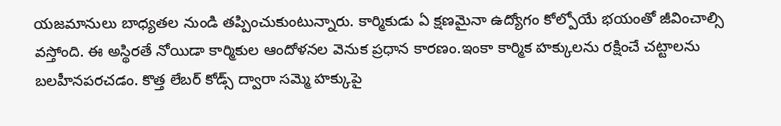యజమానులు బాధ్యతల నుండి తప్పించుకుంటున్నారు. కార్మికుడు ఏ క్షణమైనా ఉద్యోగం కోల్పోయే భయంతో జీవించాల్సి వస్తోంది. ఈ అస్థిరతే నోయిడా కార్మికుల ఆందోళనల వెనుక ప్రధాన కారణం.ఇంకా కార్మిక హక్కులను రక్షించే చట్టాలను బలహీనపరచడం. కొత్త లేబర్ కోడ్స్ ద్వారా సమ్మె హక్కుపై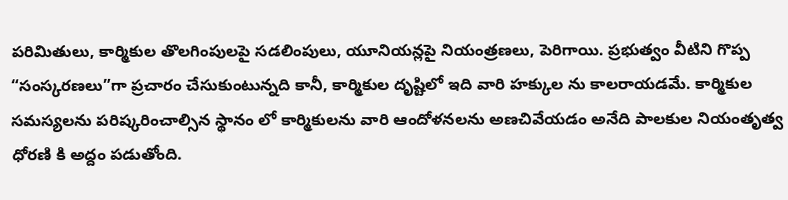పరిమితులు, కార్మికుల తొలగింపులపై సడలింపులు, యూనియన్లపై నియంత్రణలు, పెరిగాయి. ప్రభుత్వం వీటిని గొప్ప “సంస్కరణలు”గా ప్రచారం చేసుకుంటున్నది కానీ, కార్మికుల దృష్టిలో ఇది వారి హక్కుల ను కాలరాయడమే. కార్మికుల సమస్యలను పరిష్కరించాల్సిన స్థానం లో కార్మికులను వారి ఆందోళనలను అణచివేయడం అనేది పాలకుల నియంతృత్వ ధోరణి కి అద్దం పడుతోంది.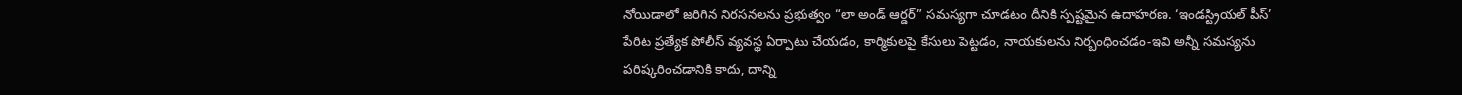నోయిడాలో జరిగిన నిరసనలను ప్రభుత్వం “లా అండ్ ఆర్డర్” సమస్యగా చూడటం దీనికి స్పష్టమైన ఉదాహరణ. ‘ఇండస్ట్రియల్ పీస్’ పేరిట ప్రత్యేక పోలీస్ వ్యవస్థ ఏర్పాటు చేయడం, కార్మికులపై కేసులు పెట్టడం, నాయకులను నిర్బంధించడం-ఇవి అన్నీ సమస్యను పరిష్కరించడానికి కాదు, దాన్ని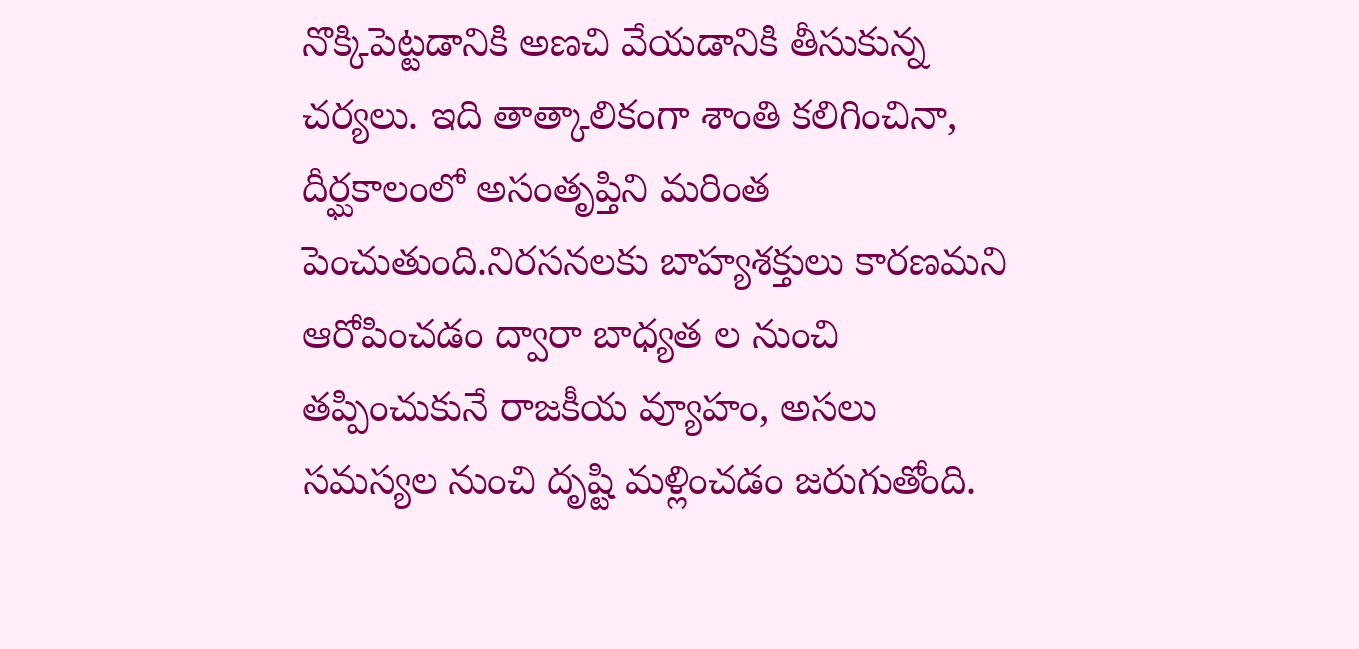నొక్కిపెట్టడానికి అణచి వేయడానికి తీసుకున్న చర్యలు. ఇది తాత్కాలికంగా శాంతి కలిగించినా, దీర్ఘకాలంలో అసంతృప్తిని మరింత పెంచుతుంది.నిరసనలకు బాహ్యశక్తులు కారణమని ఆరోపించడం ద్వారా బాధ్యత ల నుంచి తప్పించుకునే రాజకీయ వ్యూహం, అసలు సమస్యల నుంచి దృష్టి మళ్లించడం జరుగుతోంది.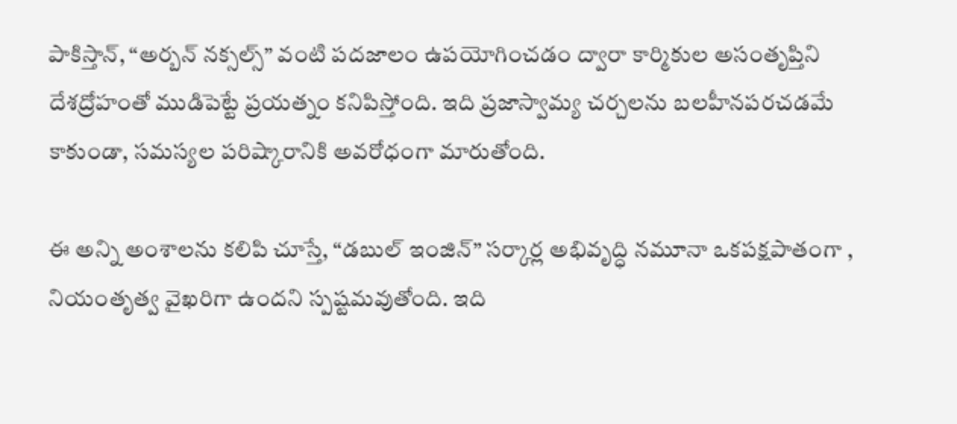పాకిస్తాన్, “అర్బన్ నక్సల్స్” వంటి పదజాలం ఉపయోగించడం ద్వారా కార్మికుల అసంతృప్తిని దేశద్రోహంతో ముడిపెట్టే ప్రయత్నం కనిపిస్తోంది. ఇది ప్రజాస్వామ్య చర్చలను బలహీనపరచడమే కాకుండా, సమస్యల పరిష్కారానికి అవరోధంగా మారుతోంది.

ఈ అన్ని అంశాలను కలిపి చూస్తే, “డబుల్ ఇంజిన్” సర్కార్ల అభివృద్ధి నమూనా ఒకపక్షపాతంగా , నియంతృత్వ వైఖరిగా ఉందని స్పష్టమవుతోంది. ఇది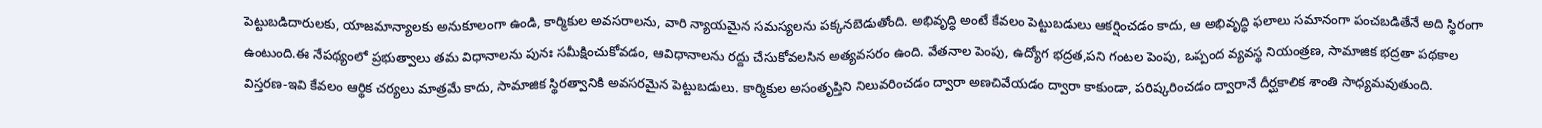పెట్టుబడిదారులకు, యాజమాన్యాలకు అనుకూలంగా ఉండి, కార్మికుల అవసరాలను, వారి న్యాయమైన సమస్యలను పక్కనబెడుతోంది. అభివృద్ధి అంటే కేవలం పెట్టుబడులు ఆకర్షించడం కాదు, ఆ అభివృద్ధి ఫలాలు సమానంగా పంచబడితేనే అది స్థిరంగా ఉంటుంది.ఈ నేపథ్యంలో ప్రభుత్వాలు తమ విధానాలను పునః సమీక్షించుకోవడం, ఆవిధానాలను రద్దు చేసుకోవలసిన అత్యవసరం ఉంది. వేతనాల పెంపు, ఉద్యోగ భద్రత,పని గంటల పెంపు, ఒప్పంద వ్యవస్థ నియంత్రణ, సామాజిక భద్రతా పథకాల విస్తరణ-ఇవి కేవలం ఆర్థిక చర్యలు మాత్రమే కాదు, సామాజిక స్థిరత్వానికి అవసరమైన పెట్టుబడులు. కార్మికుల అసంతృప్తిని నిలువరించడం ద్వారా అణచివేయడం ద్వారా కాకుండా, పరిష్కరించడం ద్వారానే దీర్ఘకాలిక శాంతి సాధ్యమవుతుంది.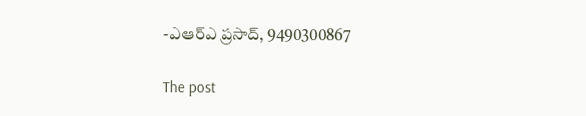-ఎఆర్‌ఎ ప్రసాద్‌, 9490300867

The post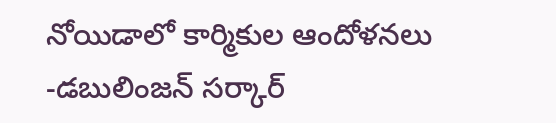నోయిడాలో కార్మికుల ఆందోళనలు -డబులింజన్‌ సర్కార్‌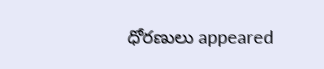ధోరణులు appeared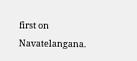first on Navatelangana.